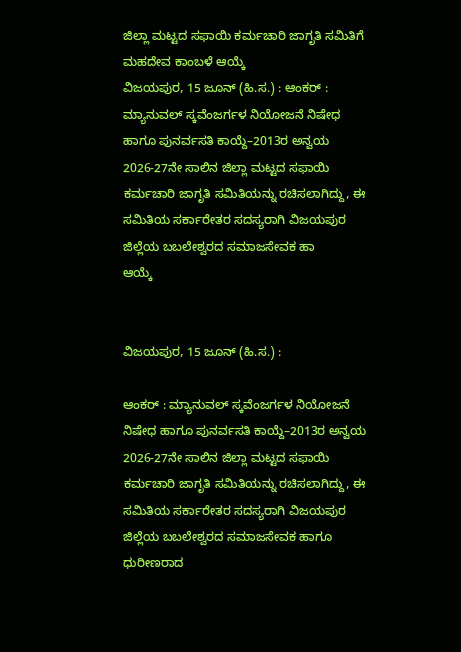ಜಿಲ್ಲಾ ಮಟ್ಟದ ಸಫಾಯಿ ಕರ್ಮಚಾರಿ ಜಾಗೃತಿ ಸಮಿತಿಗೆ ಮಹದೇವ ಕಾಂಬಳೆ ಆಯ್ಕೆ
ವಿಜಯಪುರ, 15 ಜೂನ್ (ಹಿ.ಸ.) : ಆಂಕರ್ : ಮ್ಯಾನುವಲ್ ಸ್ಕವೆಂಜರ್ಗಳ ನಿಯೋಜನೆ ನಿಷೇಧ ಹಾಗೂ ಪುನರ್ವಸತಿ ಕಾಯ್ದೆ–2013ರ ಅನ್ವಯ 2026-27ನೇ ಸಾಲಿನ ಜಿಲ್ಲಾ ಮಟ್ಟದ ಸಫಾಯಿ ಕರ್ಮಚಾರಿ ಜಾಗೃತಿ ಸಮಿತಿಯನ್ನು ರಚಿಸಲಾಗಿದ್ದು, ಈ ಸಮಿತಿಯ ಸರ್ಕಾರೇತರ ಸದಸ್ಯರಾಗಿ ವಿಜಯಪುರ ಜಿಲ್ಲೆಯ ಬಬಲೇಶ್ವರದ ಸಮಾಜಸೇವಕ ಹಾ
ಆಯ್ಕೆ


ವಿಜಯಪುರ, 15 ಜೂನ್ (ಹಿ.ಸ.) :

ಆಂಕರ್ : ಮ್ಯಾನುವಲ್ ಸ್ಕವೆಂಜರ್ಗಳ ನಿಯೋಜನೆ ನಿಷೇಧ ಹಾಗೂ ಪುನರ್ವಸತಿ ಕಾಯ್ದೆ–2013ರ ಅನ್ವಯ 2026-27ನೇ ಸಾಲಿನ ಜಿಲ್ಲಾ ಮಟ್ಟದ ಸಫಾಯಿ ಕರ್ಮಚಾರಿ ಜಾಗೃತಿ ಸಮಿತಿಯನ್ನು ರಚಿಸಲಾಗಿದ್ದು, ಈ ಸಮಿತಿಯ ಸರ್ಕಾರೇತರ ಸದಸ್ಯರಾಗಿ ವಿಜಯಪುರ ಜಿಲ್ಲೆಯ ಬಬಲೇಶ್ವರದ ಸಮಾಜಸೇವಕ ಹಾಗೂ ಧುರೀಣರಾದ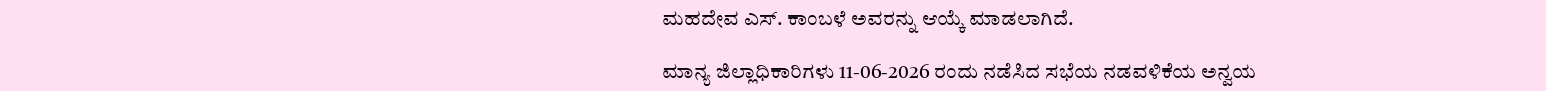ಮಹದೇವ ಎಸ್. ಕಾಂಬಳೆ ಅವರನ್ನು ಆಯ್ಕೆ ಮಾಡಲಾಗಿದೆ.

ಮಾನ್ಯ ಜಿಲ್ಲಾಧಿಕಾರಿಗಳು 11-06-2026 ರಂದು ನಡೆಸಿದ ಸಭೆಯ ನಡವಳಿಕೆಯ ಅನ್ವಯ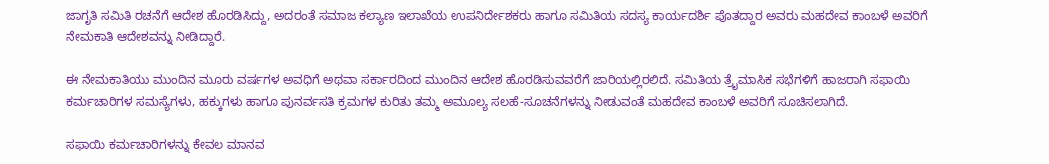ಜಾಗೃತಿ ಸಮಿತಿ ರಚನೆಗೆ ಆದೇಶ ಹೊರಡಿಸಿದ್ದು, ಅದರಂತೆ ಸಮಾಜ ಕಲ್ಯಾಣ ಇಲಾಖೆಯ ಉಪನಿರ್ದೇಶಕರು ಹಾಗೂ ಸಮಿತಿಯ ಸದಸ್ಯ ಕಾರ್ಯದರ್ಶಿ ಪೊತದ್ದಾರ ಅವರು ಮಹದೇವ ಕಾಂಬಳೆ ಅವರಿಗೆ ನೇಮಕಾತಿ ಆದೇಶವನ್ನು ನೀಡಿದ್ದಾರೆ.

ಈ ನೇಮಕಾತಿಯು ಮುಂದಿನ ಮೂರು ವರ್ಷಗಳ ಅವಧಿಗೆ ಅಥವಾ ಸರ್ಕಾರದಿಂದ ಮುಂದಿನ ಆದೇಶ ಹೊರಡಿಸುವವರೆಗೆ ಜಾರಿಯಲ್ಲಿರಲಿದೆ. ಸಮಿತಿಯ ತ್ರೈಮಾಸಿಕ ಸಭೆಗಳಿಗೆ ಹಾಜರಾಗಿ ಸಫಾಯಿ ಕರ್ಮಚಾರಿಗಳ ಸಮಸ್ಯೆಗಳು, ಹಕ್ಕುಗಳು ಹಾಗೂ ಪುನರ್ವಸತಿ ಕ್ರಮಗಳ ಕುರಿತು ತಮ್ಮ ಅಮೂಲ್ಯ ಸಲಹೆ-ಸೂಚನೆಗಳನ್ನು ನೀಡುವಂತೆ ಮಹದೇವ ಕಾಂಬಳೆ ಅವರಿಗೆ ಸೂಚಿಸಲಾಗಿದೆ.

ಸಫಾಯಿ ಕರ್ಮಚಾರಿಗಳನ್ನು ಕೇವಲ ಮಾನವ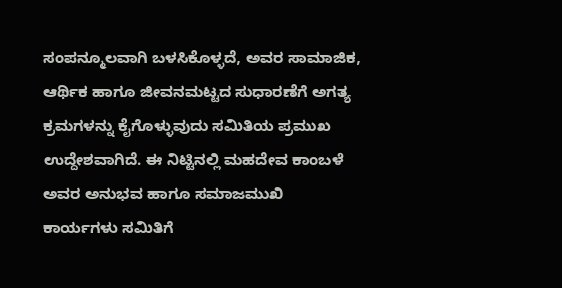ಸಂಪನ್ಮೂಲವಾಗಿ ಬಳಸಿಕೊಳ್ಳದೆ, ಅವರ ಸಾಮಾಜಿಕ, ಆರ್ಥಿಕ ಹಾಗೂ ಜೀವನಮಟ್ಟದ ಸುಧಾರಣೆಗೆ ಅಗತ್ಯ ಕ್ರಮಗಳನ್ನು ಕೈಗೊಳ್ಳುವುದು ಸಮಿತಿಯ ಪ್ರಮುಖ ಉದ್ದೇಶವಾಗಿದೆ. ಈ ನಿಟ್ಟಿನಲ್ಲಿ ಮಹದೇವ ಕಾಂಬಳೆ ಅವರ ಅನುಭವ ಹಾಗೂ ಸಮಾಜಮುಖಿ ಕಾರ್ಯಗಳು ಸಮಿತಿಗೆ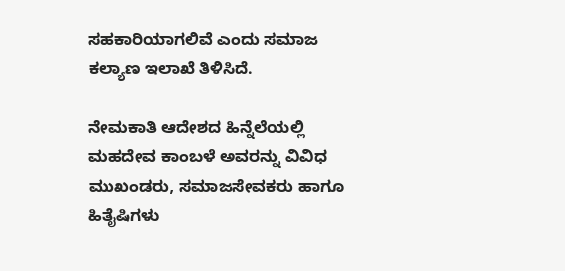ಸಹಕಾರಿಯಾಗಲಿವೆ ಎಂದು ಸಮಾಜ ಕಲ್ಯಾಣ ಇಲಾಖೆ ತಿಳಿಸಿದೆ.

ನೇಮಕಾತಿ ಆದೇಶದ ಹಿನ್ನೆಲೆಯಲ್ಲಿ ಮಹದೇವ ಕಾಂಬಳೆ ಅವರನ್ನು ವಿವಿಧ ಮುಖಂಡರು, ಸಮಾಜಸೇವಕರು ಹಾಗೂ ಹಿತೈಷಿಗಳು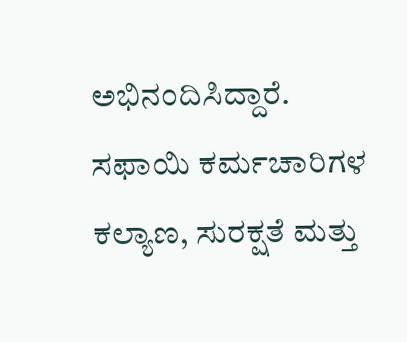ಅಭಿನಂದಿಸಿದ್ದಾರೆ. ಸಫಾಯಿ ಕರ್ಮಚಾರಿಗಳ ಕಲ್ಯಾಣ, ಸುರಕ್ಷತೆ ಮತ್ತು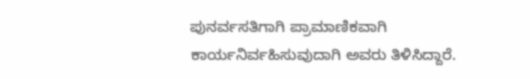ಪುನರ್ವಸತಿಗಾಗಿ ಪ್ರಾಮಾಣಿಕವಾಗಿ ಕಾರ್ಯನಿರ್ವಹಿಸುವುದಾಗಿ ಅವರು ತಿಳಿಸಿದ್ದಾರೆ.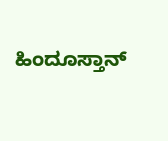ಹಿಂದೂಸ್ತಾನ್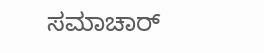ಸಮಾಚಾರ್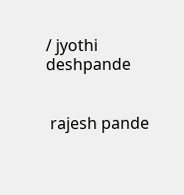/ jyothi deshpande


 rajesh pande